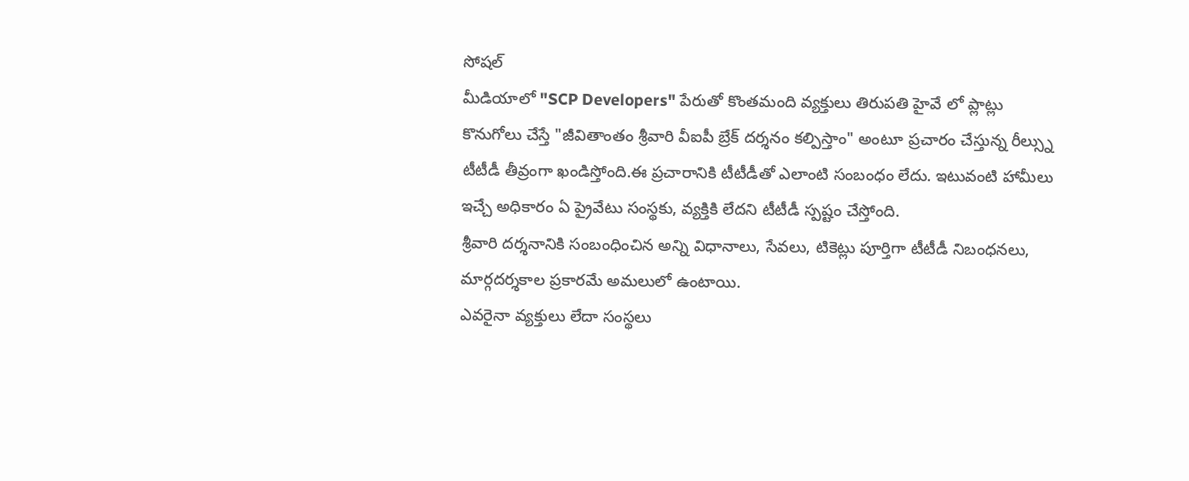సోషల్
మీడియాలో "SCP Developers" పేరుతో కొంతమంది వ్యక్తులు తిరుపతి హైవే లో ప్లాట్లు కొనుగోలు చేస్తే "జీవితాంతం శ్రీవారి వీఐపీ బ్రేక్ దర్శనం కల్పిస్తాం" అంటూ ప్రచారం చేస్తున్న రీల్స్ను టీటీడీ తీవ్రంగా ఖండిస్తోంది.ఈ ప్రచారానికి టీటీడీతో ఎలాంటి సంబంధం లేదు. ఇటువంటి హామీలు ఇచ్చే అధికారం ఏ ప్రైవేటు సంస్థకు, వ్యక్తికి లేదని టీటీడీ స్పష్టం చేస్తోంది.
శ్రీవారి దర్శనానికి సంబంధించిన అన్ని విధానాలు, సేవలు, టికెట్లు పూర్తిగా టీటీడీ నిబంధనలు, మార్గదర్శకాల ప్రకారమే అమలులో ఉంటాయి.
ఎవరైనా వ్యక్తులు లేదా సంస్థలు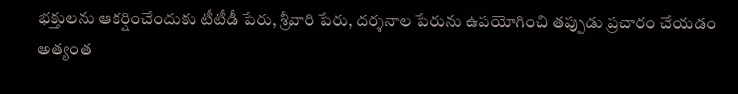భక్తులను ఆకర్షించేందుకు టీటీడీ పేరు, శ్రీవారి పేరు, దర్శనాల పేరును ఉపయోగించి తప్పుడు ప్రచారం చేయడం అత్యంత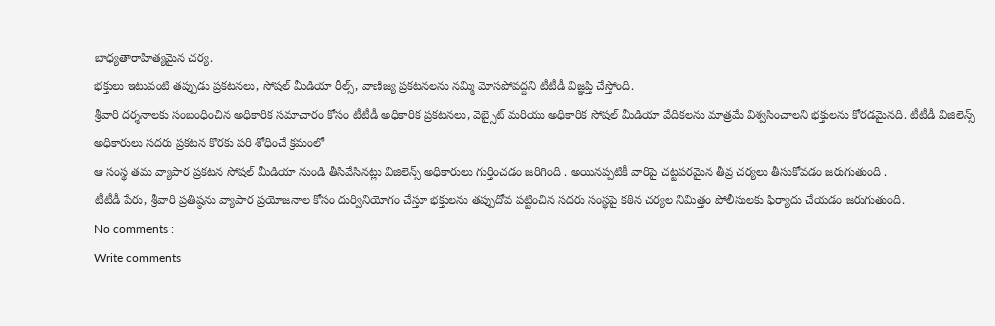బాధ్యతారాహిత్యమైన చర్య.
భక్తులు ఇటువంటి తప్పుడు ప్రకటనలు, సోషల్ మీడియా రీల్స్, వాణిజ్య ప్రకటనలను నమ్మి మోసపోవద్దని టీటీడీ విజ్ఞప్తి చేస్తోంది.
శ్రీవారి దర్శనాలకు సంబంధించిన అధికారిక సమాచారం కోసం టీటీడీ అధికారిక ప్రకటనలు, వెబ్సైట్ మరియు అధికారిక సోషల్ మీడియా వేదికలను మాత్రమే విశ్వసించాలని భక్తులను కోరడమైనది. టీటీడీ విజిలెన్స్ అధికారులు సదరు ప్రకటన కొరకు పరి శోధించే క్రమంలో
ఆ సంస్థ తమ వ్యాపార ప్రకటన సోషల్ మీడియా నుండి తీసివేసినట్లు విజిలెన్స్ అధికారులు గుర్తించడం జరిగింది . అయినప్పటికీ వారిపై చట్టపరమైన తీవ్ర చర్యలు తీసుకోవడం జరుగుతుంది .
టీటీడీ పేరు, శ్రీవారి ప్రతిష్ఠను వ్యాపార ప్రయోజనాల కోసం దుర్వినియోగం చేస్తూ భక్తులను తప్పుదోవ పట్టించిన సదరు సంస్థపై కఠిన చర్యల నిమిత్తం పోలీసులకు ఫిర్యాదు చేయడం జరుగుతుంది.
No comments :
Write comments